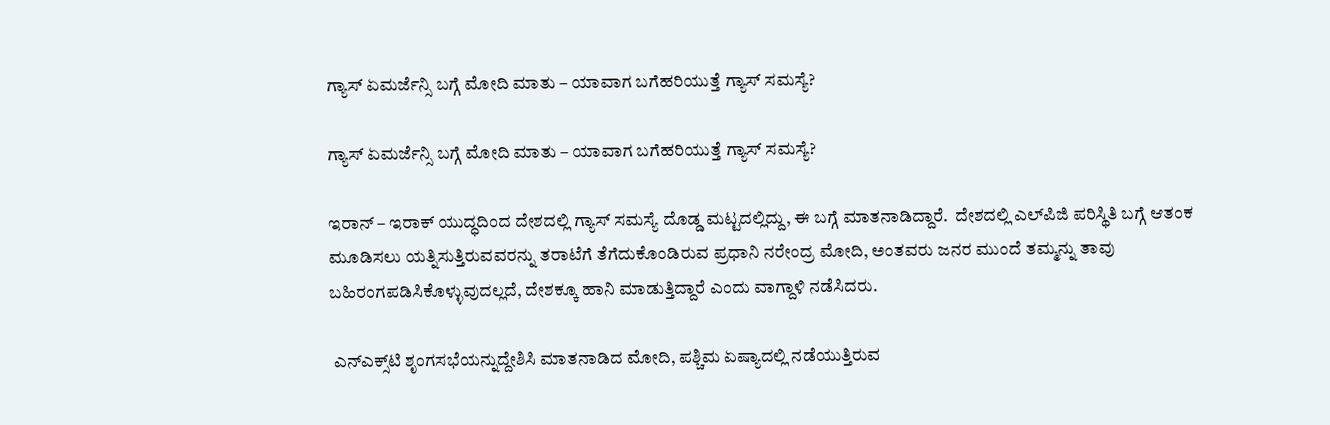ಗ್ಯಾಸ್ ಏಮರ್ಜೆನ್ಸಿ ಬಗ್ಗೆ ಮೋದಿ ಮಾತು – ಯಾವಾಗ ಬಗೆಹರಿಯುತ್ತೆ ಗ್ಯಾಸ್ ಸಮಸ್ಯೆ?

ಗ್ಯಾಸ್ ಏಮರ್ಜೆನ್ಸಿ ಬಗ್ಗೆ ಮೋದಿ ಮಾತು – ಯಾವಾಗ ಬಗೆಹರಿಯುತ್ತೆ ಗ್ಯಾಸ್ ಸಮಸ್ಯೆ?

ಇರಾನ್ – ಇರಾಕ್ ಯುದ್ಧದಿಂದ ದೇಶದಲ್ಲಿ ಗ್ಯಾಸ್ ಸಮಸ್ಯೆ ದೊಡ್ಡ ಮಟ್ಟದಲ್ಲಿದ್ದು, ಈ ಬಗ್ಗೆ ಮಾತನಾಡಿದ್ದಾರೆ.  ದೇಶದಲ್ಲಿ ಎಲ್‌ಪಿಜಿ ಪರಿಸ್ಥಿತಿ ಬಗ್ಗೆ ಆತಂಕ ಮೂಡಿಸಲು ಯತ್ನಿಸುತ್ತಿರುವವರನ್ನು ತರಾಟೆಗೆ ತೆಗೆದುಕೊಂಡಿರುವ ಪ್ರಧಾನಿ ನರೇಂದ್ರ ಮೋದಿ, ಅಂತವರು ಜನರ ಮುಂದೆ ತಮ್ಮನ್ನು ತಾವು ಬಹಿರಂಗಪಡಿಸಿಕೊಳ್ಳುವುದಲ್ಲದೆ, ದೇಶಕ್ಕೂ ಹಾನಿ ಮಾಡುತ್ತಿದ್ದಾರೆ ಎಂದು ವಾಗ್ದಾಳಿ ನಡೆಸಿದರು.

 ಎನ್‌ಎಕ್ಸ್‌ಟಿ ಶೃಂಗಸಭೆಯನ್ನುದ್ದೇಶಿಸಿ ಮಾತನಾಡಿದ ಮೋದಿ, ಪಶ್ಚಿಮ ಏಷ್ಯಾದಲ್ಲಿ ನಡೆಯುತ್ತಿರುವ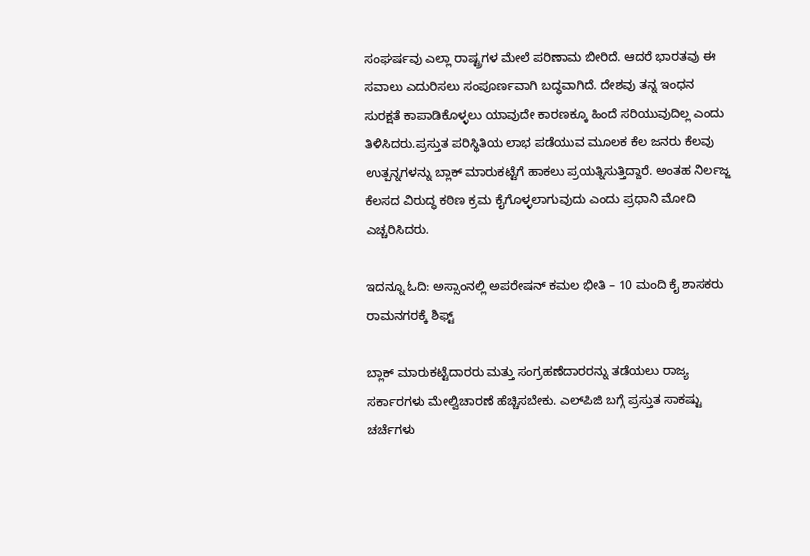ಸಂಘರ್ಷವು ಎಲ್ಲಾ ರಾಷ್ಟ್ರಗಳ ಮೇಲೆ ಪರಿಣಾಮ ಬೀರಿದೆ. ಆದರೆ ಭಾರತವು ಈ ಸವಾಲು ಎದುರಿಸಲು ಸಂಪೂರ್ಣವಾಗಿ ಬದ್ಧವಾಗಿದೆ. ದೇಶವು ತನ್ನ ಇಂಧನ ಸುರಕ್ಷತೆ ಕಾಪಾಡಿಕೊಳ್ಳಲು ಯಾವುದೇ ಕಾರಣಕ್ಕೂ ಹಿಂದೆ ಸರಿಯುವುದಿಲ್ಲ ಎಂದು ತಿಳಿಸಿದರು.ಪ್ರಸ್ತುತ ಪರಿಸ್ಥಿತಿಯ ಲಾಭ ಪಡೆಯುವ ಮೂಲಕ ಕೆಲ ಜನರು ಕೆಲವು ಉತ್ಪನ್ನಗಳನ್ನು ಬ್ಲಾಕ್ ಮಾರುಕಟ್ಟೆಗೆ ಹಾಕಲು ಪ್ರಯತ್ನಿಸುತ್ತಿದ್ದಾರೆ. ಅಂತಹ ನಿರ್ಲಜ್ಜ ಕೆಲಸದ ವಿರುದ್ಧ ಕಠಿಣ ಕ್ರಮ ಕೈಗೊಳ್ಳಲಾಗುವುದು ಎಂದು ಪ್ರಧಾನಿ ಮೋದಿ ಎಚ್ಚರಿಸಿದರು.

ಇದನ್ನೂ ಓದಿ: ಅಸ್ಸಾಂನಲ್ಲಿ ಅಪರೇಷನ್ ಕಮಲ ಭೀತಿ – 10 ಮಂದಿ ಕೈ ಶಾಸಕರು ರಾಮನಗರಕ್ಕೆ ಶಿಫ್ಟ್

ಬ್ಲಾಕ್ ಮಾರುಕಟ್ಟೆದಾರರು ಮತ್ತು ಸಂಗ್ರಹಣೆದಾರರನ್ನು ತಡೆಯಲು ರಾಜ್ಯ ಸರ್ಕಾರಗಳು ಮೇಲ್ವಿಚಾರಣೆ ಹೆಚ್ಚಿಸಬೇಕು. ಎಲ್‌ಪಿಜಿ ಬಗ್ಗೆ ಪ್ರಸ್ತುತ ಸಾಕಷ್ಟು ಚರ್ಚೆಗಳು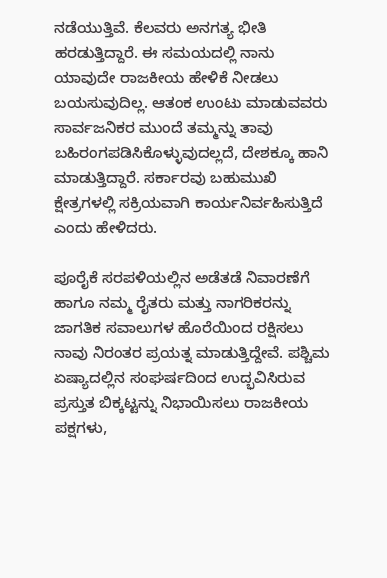ನಡೆಯುತ್ತಿವೆ. ಕೆಲವರು ಅನಗತ್ಯ ಭೀತಿ ಹರಡುತ್ತಿದ್ದಾರೆ. ಈ ಸಮಯದಲ್ಲಿ ನಾನು ಯಾವುದೇ ರಾಜಕೀಯ ಹೇಳಿಕೆ ನೀಡಲು ಬಯಸುವುದಿಲ್ಲ. ಆತಂಕ ಉಂಟು ಮಾಡುವವರು ಸಾರ್ವಜನಿಕರ ಮುಂದೆ ತಮ್ಮನ್ನು ತಾವು ಬಹಿರಂಗಪಡಿಸಿಕೊಳ್ಳುವುದಲ್ಲದೆ, ದೇಶಕ್ಕೂ ಹಾನಿ ಮಾಡುತ್ತಿದ್ದಾರೆ. ಸರ್ಕಾರವು ಬಹುಮುಖಿ ಕ್ಷೇತ್ರಗಳಲ್ಲಿ ಸಕ್ರಿಯವಾಗಿ ಕಾರ್ಯನಿರ್ವಹಿಸುತ್ತಿದೆ ಎಂದು ಹೇಳಿದರು.

ಪೂರೈಕೆ ಸರಪಳಿಯಲ್ಲಿನ ಅಡೆತಡೆ ನಿವಾರಣೆಗೆ ಹಾಗೂ ನಮ್ಮ ರೈತರು ಮತ್ತು ನಾಗರಿಕರನ್ನು ಜಾಗತಿಕ ಸವಾಲುಗಳ ಹೊರೆಯಿಂದ ರಕ್ಷಿಸಲು ನಾವು ನಿರಂತರ ಪ್ರಯತ್ನ ಮಾಡುತ್ತಿದ್ದೇವೆ. ಪಶ್ಚಿಮ ಏಷ್ಯಾದಲ್ಲಿನ ಸಂಘರ್ಷದಿಂದ ಉದ್ಭವಿಸಿರುವ ಪ್ರಸ್ತುತ ಬಿಕ್ಕಟ್ಟನ್ನು ನಿಭಾಯಿಸಲು ರಾಜಕೀಯ ಪಕ್ಷಗಳು,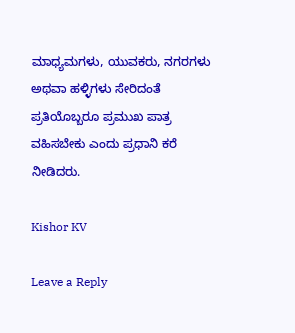ಮಾಧ್ಯಮಗಳು, ಯುವಕರು, ನಗರಗಳು ಅಥವಾ ಹಳ್ಳಿಗಳು ಸೇರಿದಂತೆ ಪ್ರತಿಯೊಬ್ಬರೂ ಪ್ರಮುಖ ಪಾತ್ರ ವಹಿಸಬೇಕು ಎಂದು ಪ್ರಧಾನಿ ಕರೆ ನೀಡಿದರು.

Kishor KV

Leave a Reply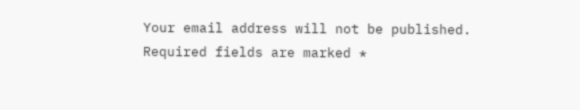Your email address will not be published. Required fields are marked *